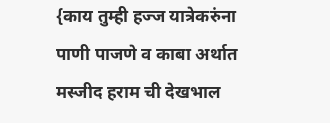{काय तुम्ही हज्ज यात्रेकरुंना पाणी पाजणे व काबा अर्थात मस्जीद हराम ची देखभाल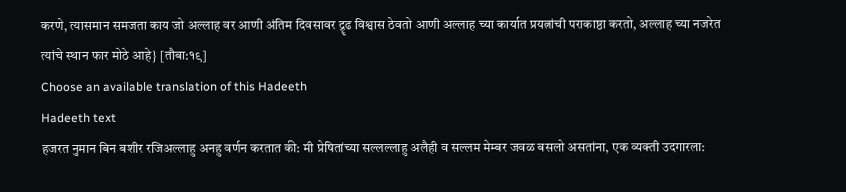करणे, त्यासमान समजता काय जो अल्लाह वर आणी अंतिम दिवसावर द्रॄढ विश्वास ठेवतो आणी अल्लाह च्या कार्यात प्रयत्नांची पराकाष्ठा करतो, अल्लाह च्या नजरेत त्यांचे स्थान फार मोठे आहे} [तौबा:१९]
Choose an available translation of this Hadeeth
Hadeeth text
हजरत नुमान बिन बशीर रजिअल्लाहु अनहु वर्णन करतात की: मी प्रेषितांच्या सल्लल्लाहु अलैही व सल्लम मेम्बर जवळ बसलो असतांना, एक व्यक्ती उदगारला: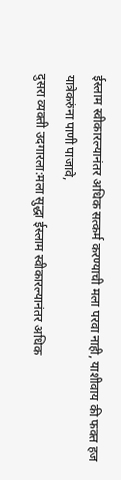ईस्लाम स्वीकारल्यानंतर अधिक सत्कर्म करण्याची मला परवा नाही, याशीवाय की फक्त हज यात्रेकरुंना पाणी पाजावे,
दुसरा व्यक्ती उदगारला:मला सुद्धा ईस्लाम स्वीकारल्यानंतर अधिक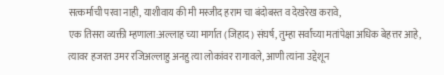सत्कर्माची परवा नाही, याशीवाय की मी मस्जीद हराम चा बंदोबस्त व देखरेख करावे,
एक तिसरा व्यक्ती म्हणाला:अल्लाह च्या मार्गात (जिहाद) संघर्ष, तुम्हा सर्वांच्या मतांपेक्षा अधिक बेहत्तर आहे,
त्यावर हजरत उमर रजिअल्लाहु अनहु त्या लोकांवर रागावले, आणी त्यांना उद्देशून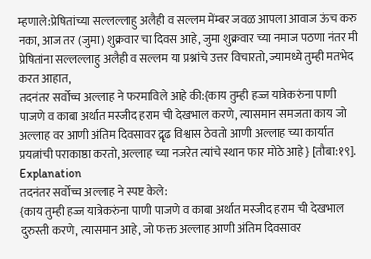म्हणाले:प्रेषितांच्या सल्लल्लाहु अलैही व सल्लम मेंम्बर जवळ आपला आवाज ऊंच करु नका, आज तर (जुमा) शुक्रवार चा दिवस आहे, जुमा शुक्रवार च्या नमाज पठणा नंतर मी प्रेषितांना सल्लल्लाहु अलैही व सल्लम या प्रश्नांचे उत्तर विचारतो, ज्यामध्ये तुम्ही मतभेद करत आहात,
तदनंतर सर्वोच्च अल्लाह ने फरमाविले आहे की:{काय तुम्ही हज्ज यात्रेकरुंना पाणी पाजणे व काबा अर्थात मस्जीद हराम ची देखभाल करणे, त्यासमान समजता काय जो अल्लाह वर आणी अंतिम दिवसावर द्रॄढ विश्वास ठेवतो आणी अल्लाह च्या कार्यात प्रयत्नांची पराकाष्ठा करतो, अल्लाह च्या नजरेत त्यांचे स्थान फार मोठे आहे} [तौबा:१९].
Explanation
तदनंतर सर्वोच्च अल्लाह ने स्पष्ट केले:
{काय तुम्ही हज्ज यात्रेकरुंना पाणी पाजणे व काबा अर्थात मस्जीद हराम ची देखभाल दुरुस्ती करणे, त्यासमान आहे, जो फक्त अल्लाह आणी अंतिम दिवसावर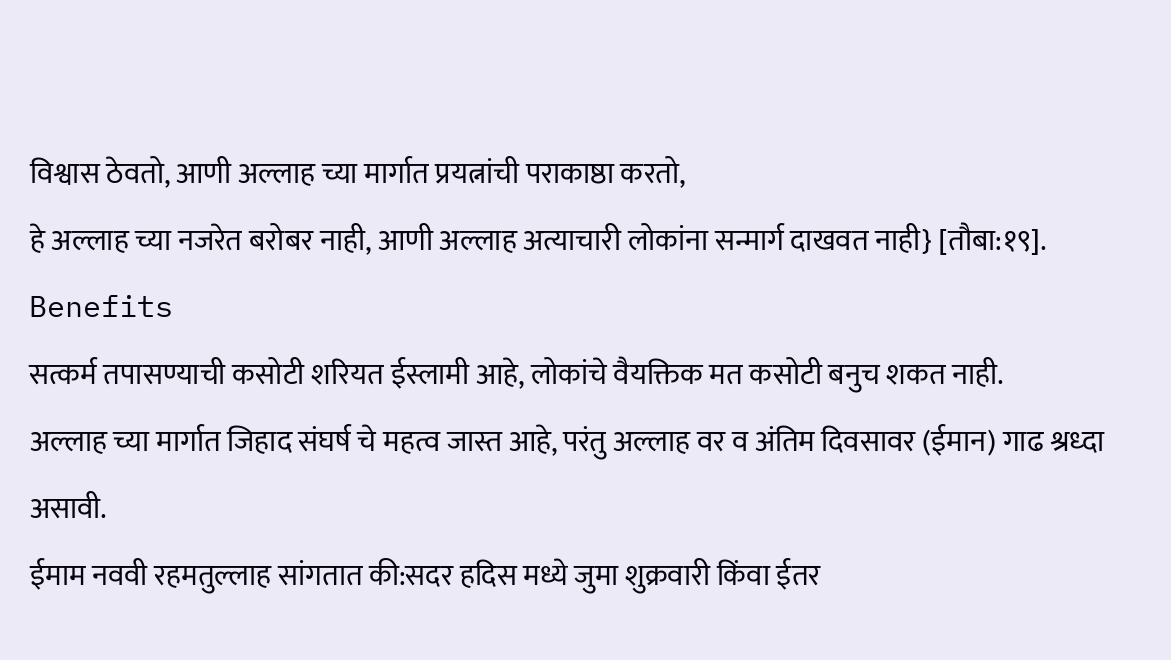विश्वास ठेवतो, आणी अल्लाह च्या मार्गात प्रयत्नांची पराकाष्ठा करतो,
हे अल्लाह च्या नजरेत बरोबर नाही, आणी अल्लाह अत्याचारी लोकांना सन्मार्ग दाखवत नाही} [तौबा:१९].
Benefits
सत्कर्म तपासण्याची कसोटी शरियत ईस्लामी आहे, लोकांचे वैयक्तिक मत कसोटी बनुच शकत नाही.
अल्लाह च्या मार्गात जिहाद संघर्ष चे महत्व जास्त आहे, परंतु अल्लाह वर व अंतिम दिवसावर (ईमान) गाढ श्रध्दा असावी.
ईमाम नववी रहमतुल्लाह सांगतात की:सदर हदिस मध्ये जुमा शुक्रवारी किंवा ईतर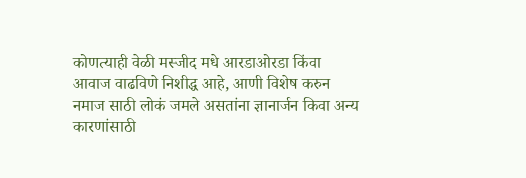कोणत्याही वेळी मस्जीद मधे आरडाओरडा किंवा आवाज वाढविणे निशीद्ध आहे, आणी विशेष करुन नमाज साठी लोकं जमले असतांना ज्ञानार्जन किवा अन्य कारणांसाठी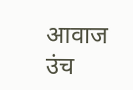आवाज उंच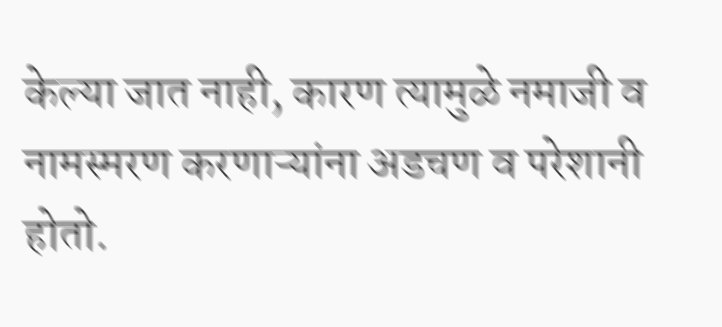केल्या जात नाही, कारण त्यामुळे नमाजी व नामस्मरण करणाऱ्यांना अडचण व परेशानी होतो.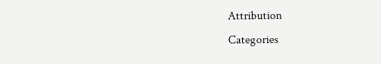Attribution
Categories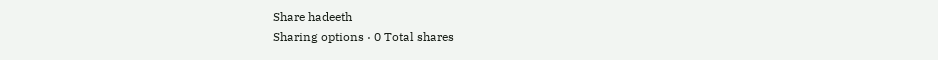Share hadeeth
Sharing options · 0 Total shares